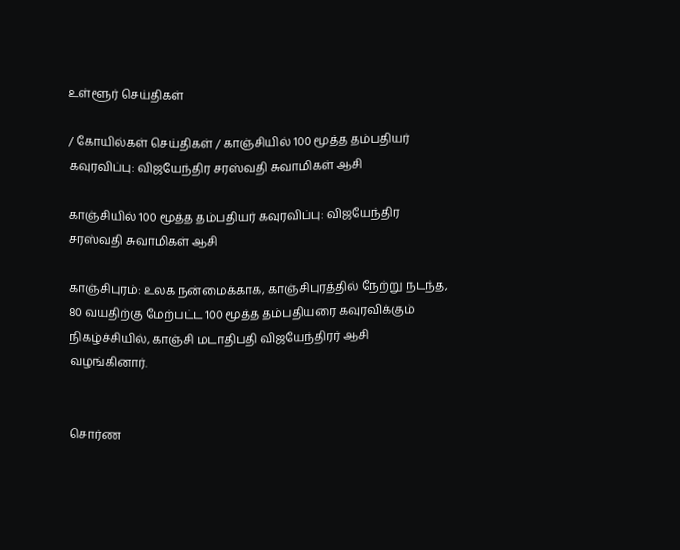உள்ளூர் செய்திகள்

/ கோயில்கள் செய்திகள் / காஞ்சியில் 100 மூத்த தம்பதியர் கவுரவிப்பு: விஜயேந்திர சரஸ்வதி சுவாமிகள் ஆசி

காஞ்சியில் 100 மூத்த தம்பதியர் கவுரவிப்பு: விஜயேந்திர சரஸ்வதி சுவாமிகள் ஆசி

காஞ்சிபுரம்: உலக நன்மைக்காக, காஞ்சிபுரத்தில் நேற்று நடந்த, 80 வயதிற்கு மேற்பட்ட 100 மூத்த தம்பதியரை கவுரவிக்கும் நிகழ்ச்சியில், காஞ்சி மடாதிபதி விஜயேந்திரர் ஆசி வழங்கினார்.


சொர்ண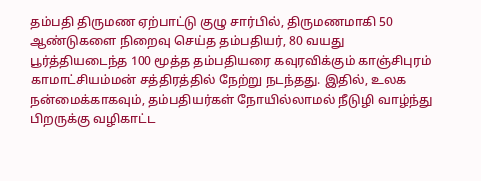தம்பதி திருமண ஏற்பாட்டு குழு சார்பில், திருமணமாகி 50 ஆண்டுகளை நிறைவு செய்த தம்பதியர், 80 வயது பூர்த்தியடைந்த 100 மூத்த தம்பதியரை கவுரவிக்கும் காஞ்சிபுரம் காமாட்சியம்மன் சத்திரத்தில் நேற்று நடந்தது. இதில், உலக நன்மைக்காகவும், தம்பதியர்கள் நோயில்லாமல் நீடுழி வாழ்ந்து பிறருக்கு வழிகாட்ட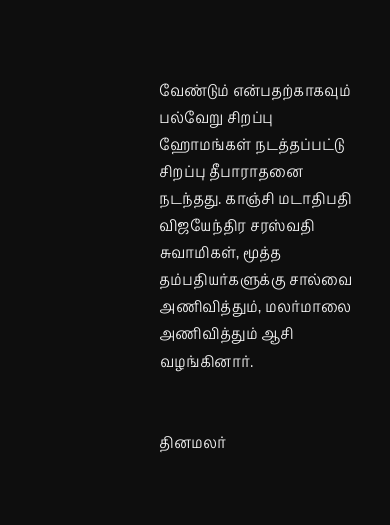வேண்டும் என்பதற்காகவும் பல்வேறு சிறப்பு ஹோமங்கள் நடத்தப்பட்டு சிறப்பு தீபாராதனை நடந்தது. காஞ்சி மடாதிபதி விஜயேந்திர சரஸ்வதி சுவாமிகள், மூத்த தம்பதியர்களுக்கு சால்வை அணிவித்தும், மலர்மாலை அணிவித்தும் ஆசி வழங்கினார்.


தினமலர்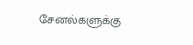சேனல்களுக்கு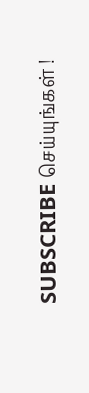SUBSCRIBE செய்யுங்கள் !